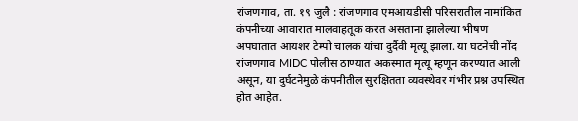रांजणगाव, ता. १९ जुलै : रांजणगाव एमआयडीसी परिसरातील नामांकित कंपनीच्या आवारात मालवाहतूक करत असताना झालेल्या भीषण अपघातात आयशर टेम्पो चालक यांचा दुर्दैवी मृत्यू झाला. या घटनेची नोंद रांजणगाव MIDC पोलीस ठाण्यात अकस्मात मृत्यू म्हणून करण्यात आली असून, या दुर्घटनेमुळे कंपनीतील सुरक्षितता व्यवस्थेवर गंभीर प्रश्न उपस्थित होत आहेत.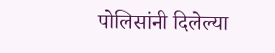पोलिसांनी दिलेल्या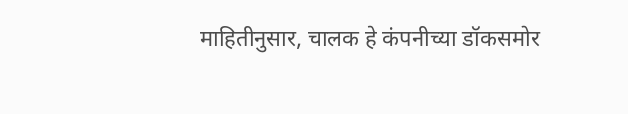माहितीनुसार, चालक हे कंपनीच्या डॉकसमोर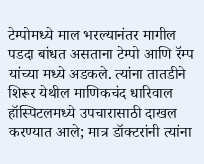टेम्पोमध्ये माल भरल्यानंतर मागील पडदा बांधत असताना टेम्पो आणि रॅम्प यांच्या मध्ये अडकले. त्यांना तातडीने शिरूर येथील माणिकचंद धारिवाल हॉस्पिटलमध्ये उपचारासाठी दाखल करण्यात आले; मात्र डॉक्टरांनी त्यांना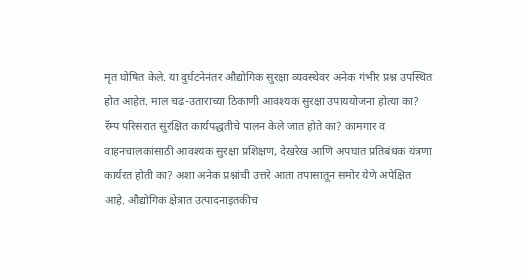मृत घोषित केले. या दुर्घटनेनंतर औद्योगिक सुरक्षा व्यवस्थेवर अनेक गंभीर प्रश्न उपस्थित होत आहेत. माल चढ-उताराच्या ठिकाणी आवश्यक सुरक्षा उपाययोजना होत्या का? रॅम्प परिसरात सुरक्षित कार्यपद्धतीचे पालन केले जात होते का? कामगार व वाहनचालकांसाठी आवश्यक सुरक्षा प्रशिक्षण, देखरेख आणि अपघात प्रतिबंधक यंत्रणा कार्यरत होती का? अशा अनेक प्रश्नांची उत्तरे आता तपासातून समोर येणे अपेक्षित आहे. औद्योगिक क्षेत्रात उत्पादनाइतकीच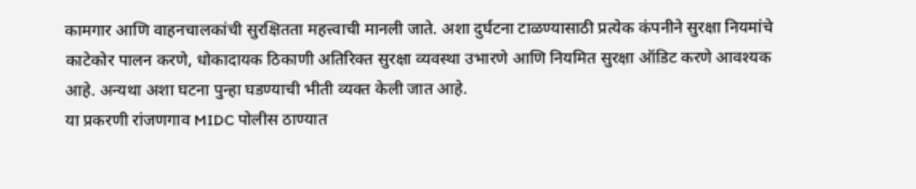कामगार आणि वाहनचालकांची सुरक्षितता महत्त्वाची मानली जाते. अशा दुर्घटना टाळण्यासाठी प्रत्येक कंपनीने सुरक्षा नियमांचे काटेकोर पालन करणे, धोकादायक ठिकाणी अतिरिक्त सुरक्षा व्यवस्था उभारणे आणि नियमित सुरक्षा ऑडिट करणे आवश्यक आहे. अन्यथा अशा घटना पुन्हा घडण्याची भीती व्यक्त केली जात आहे.
या प्रकरणी रांजणगाव MIDC पोलीस ठाण्यात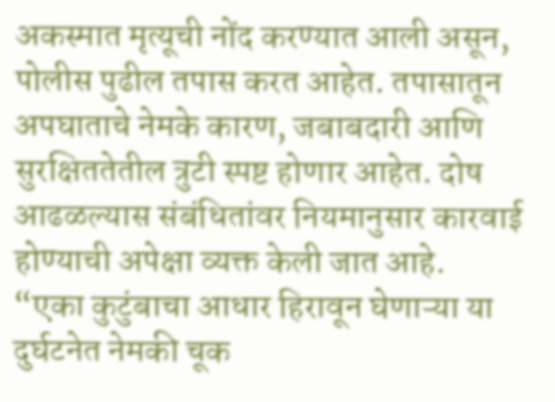अकस्मात मृत्यूची नोंद करण्यात आली असून, पोलीस पुढील तपास करत आहेत. तपासातून अपघाताचे नेमके कारण, जबाबदारी आणि सुरक्षिततेतील त्रुटी स्पष्ट होणार आहेत. दोष आढळल्यास संबंधितांवर नियमानुसार कारवाई होण्याची अपेक्षा व्यक्त केली जात आहे.
“एका कुटुंबाचा आधार हिरावून घेणाऱ्या या दुर्घटनेत नेमकी चूक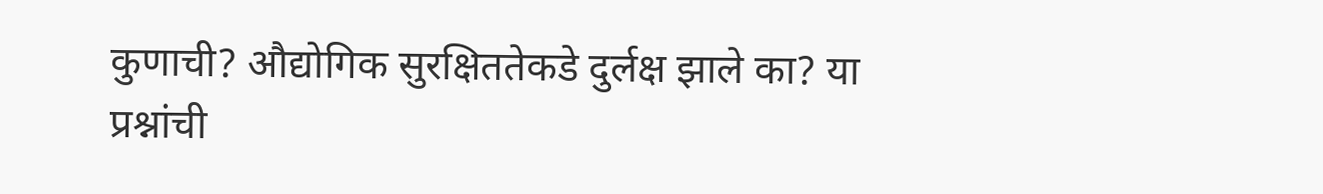कुणाची? औद्योगिक सुरक्षिततेकडे दुर्लक्ष झाले का? या प्रश्नांची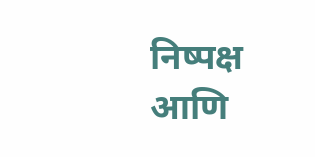निष्पक्ष आणि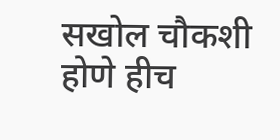सखोल चौकशी होणे हीच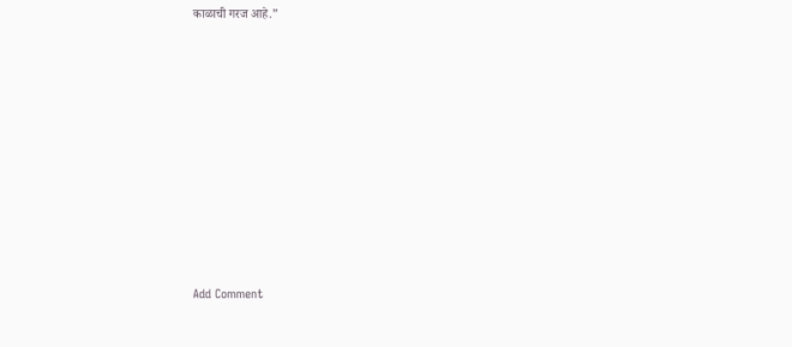काळाची गरज आहे.”











Add Comment